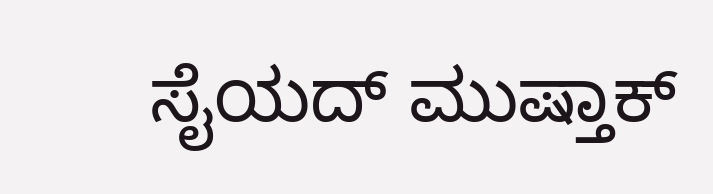ಸೈಯದ್ ಮುಷ್ತಾಕ್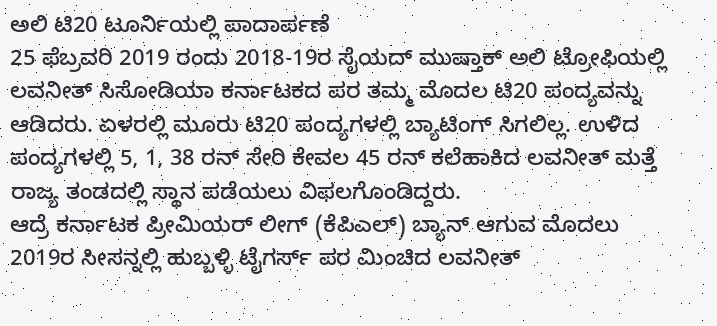ಅಲಿ ಟಿ20 ಟೂರ್ನಿಯಲ್ಲಿ ಪಾದಾರ್ಪಣೆ
25 ಫೆಬ್ರವರಿ 2019 ರಂದು 2018-19ರ ಸೈಯದ್ ಮುಷ್ತಾಕ್ ಅಲಿ ಟ್ರೋಫಿಯಲ್ಲಿ ಲವನೀತ್ ಸಿಸೋಡಿಯಾ ಕರ್ನಾಟಕದ ಪರ ತಮ್ಮ ಮೊದಲ ಟಿ20 ಪಂದ್ಯವನ್ನು ಆಡಿದರು. ಏಳರಲ್ಲಿ ಮೂರು ಟಿ20 ಪಂದ್ಯಗಳಲ್ಲಿ ಬ್ಯಾಟಿಂಗ್ ಸಿಗಲಿಲ್ಲ. ಉಳಿದ ಪಂದ್ಯಗಳಲ್ಲಿ 5, 1, 38 ರನ್ ಸೇರಿ ಕೇವಲ 45 ರನ್ ಕಲೆಹಾಕಿದ ಲವನೀತ್ ಮತ್ತೆ ರಾಜ್ಯ ತಂಡದಲ್ಲಿ ಸ್ಥಾನ ಪಡೆಯಲು ವಿಫಲಗೊಂಡಿದ್ದರು.
ಆದ್ರೆ ಕರ್ನಾಟಕ ಪ್ರೀಮಿಯರ್ ಲೀಗ್ (ಕೆಪಿಎಲ್) ಬ್ಯಾನ್ ಆಗುವ ಮೊದಲು 2019ರ ಸೀಸನ್ನಲ್ಲಿ ಹುಬ್ಬಳ್ಳಿ ಟೈಗರ್ಸ್ ಪರ ಮಿಂಚಿದ ಲವನೀತ್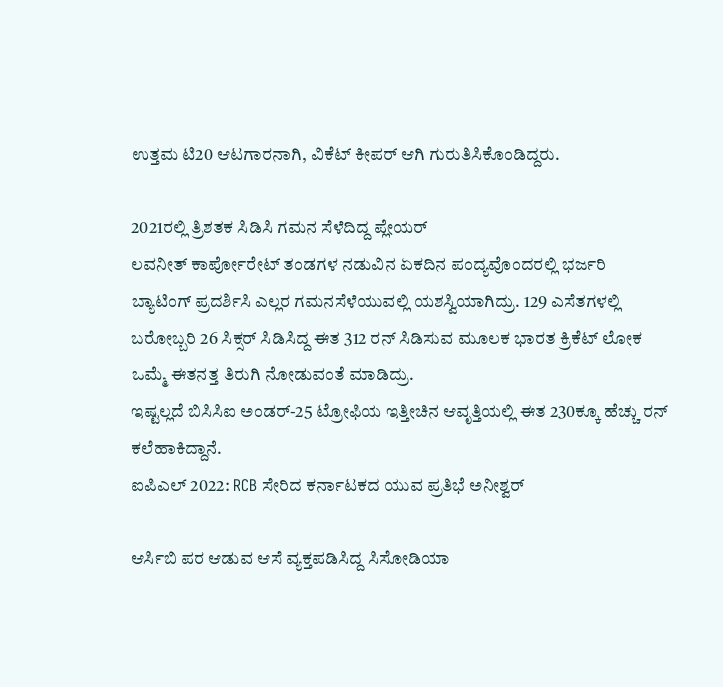ಉತ್ತಮ ಟಿ20 ಆಟಗಾರನಾಗಿ, ವಿಕೆಟ್ ಕೀಪರ್ ಆಗಿ ಗುರುತಿಸಿಕೊಂಡಿದ್ದರು.

2021ರಲ್ಲಿ ತ್ರಿಶತಕ ಸಿಡಿಸಿ ಗಮನ ಸೆಳೆದಿದ್ದ ಪ್ಲೇಯರ್
ಲವನೀತ್ ಕಾರ್ಪೋರೇಟ್ ತಂಡಗಳ ನಡುವಿನ ಏಕದಿನ ಪಂದ್ಯವೊಂದರಲ್ಲಿ ಭರ್ಜರಿ ಬ್ಯಾಟಿಂಗ್ ಪ್ರದರ್ಶಿಸಿ ಎಲ್ಲರ ಗಮನಸೆಳೆಯುವಲ್ಲಿ ಯಶಸ್ವಿಯಾಗಿದ್ರು. 129 ಎಸೆತಗಳಲ್ಲಿ ಬರೋಬ್ಬರಿ 26 ಸಿಕ್ಸರ್ ಸಿಡಿಸಿದ್ದ ಈತ 312 ರನ್ ಸಿಡಿಸುವ ಮೂಲಕ ಭಾರತ ಕ್ರಿಕೆಟ್ ಲೋಕ ಒಮ್ಮೆ ಈತನತ್ತ ತಿರುಗಿ ನೋಡುವಂತೆ ಮಾಡಿದ್ರು.
ಇಷ್ಟಲ್ಲದೆ ಬಿಸಿಸಿಐ ಅಂಡರ್-25 ಟ್ರೋಫಿಯ ಇತ್ತೀಚಿನ ಆವೃತ್ತಿಯಲ್ಲಿ ಈತ 230ಕ್ಕೂ ಹೆಚ್ಚು ರನ್ ಕಲೆಹಾಕಿದ್ದಾನೆ.
ಐಪಿಎಲ್ 2022: RCB ಸೇರಿದ ಕರ್ನಾಟಕದ ಯುವ ಪ್ರತಿಭೆ ಅನೀಶ್ವರ್

ಆರ್ಸಿಬಿ ಪರ ಆಡುವ ಆಸೆ ವ್ಯಕ್ತಪಡಿಸಿದ್ದ ಸಿಸೋಡಿಯಾ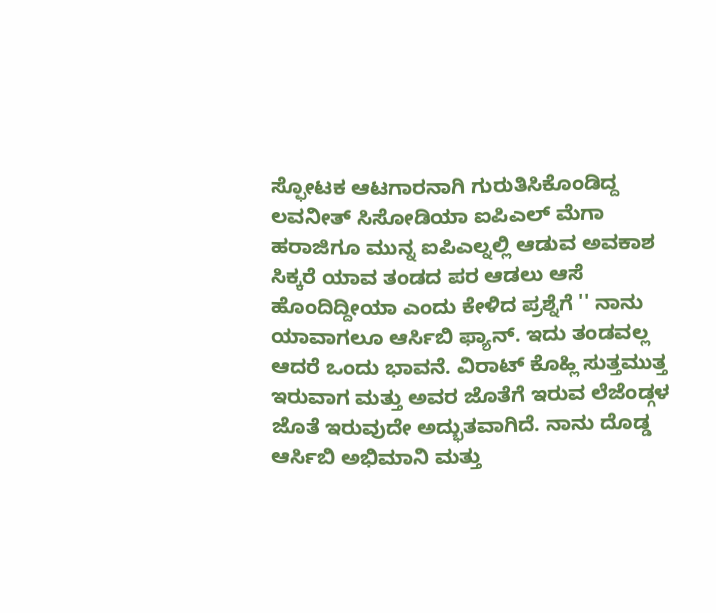ಸ್ಫೋಟಕ ಆಟಗಾರನಾಗಿ ಗುರುತಿಸಿಕೊಂಡಿದ್ದ ಲವನೀತ್ ಸಿಸೋಡಿಯಾ ಐಪಿಎಲ್ ಮೆಗಾ ಹರಾಜಿಗೂ ಮುನ್ನ ಐಪಿಎಲ್ನಲ್ಲಿ ಆಡುವ ಅವಕಾಶ ಸಿಕ್ಕರೆ ಯಾವ ತಂಡದ ಪರ ಆಡಲು ಆಸೆ ಹೊಂದಿದ್ದೀಯಾ ಎಂದು ಕೇಳಿದ ಪ್ರಶ್ನೆಗೆ '' ನಾನು ಯಾವಾಗಲೂ ಆರ್ಸಿಬಿ ಫ್ಯಾನ್. ಇದು ತಂಡವಲ್ಲ ಆದರೆ ಒಂದು ಭಾವನೆ. ವಿರಾಟ್ ಕೊಹ್ಲಿ ಸುತ್ತಮುತ್ತ ಇರುವಾಗ ಮತ್ತು ಅವರ ಜೊತೆಗೆ ಇರುವ ಲೆಜೆಂಡ್ಗಳ ಜೊತೆ ಇರುವುದೇ ಅದ್ಭುತವಾಗಿದೆ. ನಾನು ದೊಡ್ಡ ಆರ್ಸಿಬಿ ಅಭಿಮಾನಿ ಮತ್ತು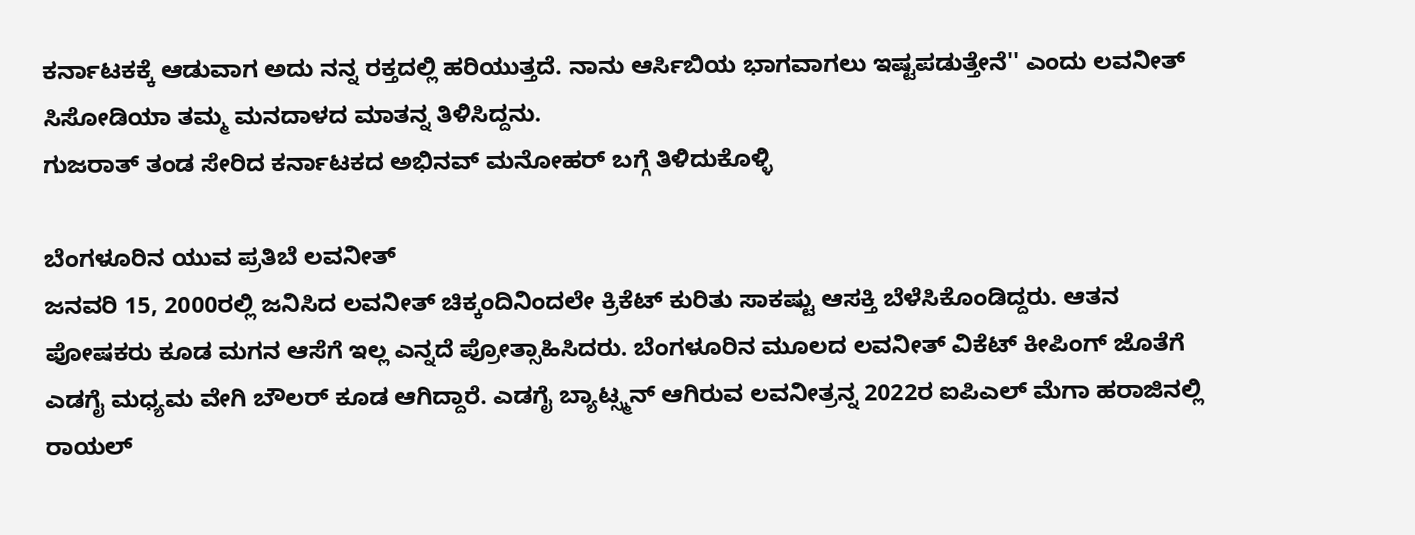ಕರ್ನಾಟಕಕ್ಕೆ ಆಡುವಾಗ ಅದು ನನ್ನ ರಕ್ತದಲ್ಲಿ ಹರಿಯುತ್ತದೆ. ನಾನು ಆರ್ಸಿಬಿಯ ಭಾಗವಾಗಲು ಇಷ್ಟಪಡುತ್ತೇನೆ'' ಎಂದು ಲವನೀತ್ ಸಿಸೋಡಿಯಾ ತಮ್ಮ ಮನದಾಳದ ಮಾತನ್ನ ತಿಳಿಸಿದ್ದನು.
ಗುಜರಾತ್ ತಂಡ ಸೇರಿದ ಕರ್ನಾಟಕದ ಅಭಿನವ್ ಮನೋಹರ್ ಬಗ್ಗೆ ತಿಳಿದುಕೊಳ್ಳಿ

ಬೆಂಗಳೂರಿನ ಯುವ ಪ್ರತಿಬೆ ಲವನೀತ್
ಜನವರಿ 15, 2000ರಲ್ಲಿ ಜನಿಸಿದ ಲವನೀತ್ ಚಿಕ್ಕಂದಿನಿಂದಲೇ ಕ್ರಿಕೆಟ್ ಕುರಿತು ಸಾಕಷ್ಟು ಆಸಕ್ತಿ ಬೆಳೆಸಿಕೊಂಡಿದ್ದರು. ಆತನ ಪೋಷಕರು ಕೂಡ ಮಗನ ಆಸೆಗೆ ಇಲ್ಲ ಎನ್ನದೆ ಪ್ರೋತ್ಸಾಹಿಸಿದರು. ಬೆಂಗಳೂರಿನ ಮೂಲದ ಲವನೀತ್ ವಿಕೆಟ್ ಕೀಪಿಂಗ್ ಜೊತೆಗೆ ಎಡಗೈ ಮಧ್ಯಮ ವೇಗಿ ಬೌಲರ್ ಕೂಡ ಆಗಿದ್ದಾರೆ. ಎಡಗೈ ಬ್ಯಾಟ್ಸ್ಮನ್ ಆಗಿರುವ ಲವನೀತ್ರನ್ನ 2022ರ ಐಪಿಎಲ್ ಮೆಗಾ ಹರಾಜಿನಲ್ಲಿ ರಾಯಲ್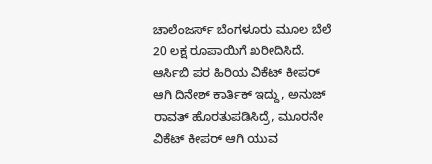ಚಾಲೆಂಜರ್ಸ್ ಬೆಂಗಳೂರು ಮೂಲ ಬೆಲೆ 20 ಲಕ್ಷ ರೂಪಾಯಿಗೆ ಖರೀದಿಸಿದೆ.
ಆರ್ಸಿಬಿ ಪರ ಹಿರಿಯ ವಿಕೆಟ್ ಕೀಪರ್ ಆಗಿ ದಿನೇಶ್ ಕಾರ್ತಿಕ್ ಇದ್ದು, ಅನುಜ್ ರಾವತ್ ಹೊರತುಪಡಿಸಿದ್ರೆ, ಮೂರನೇ ವಿಕೆಟ್ ಕೀಪರ್ ಆಗಿ ಯುವ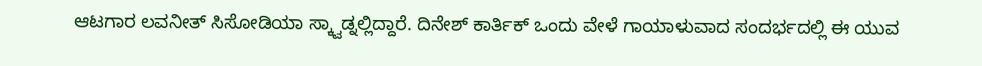ಆಟಗಾರ ಲವನೀತ್ ಸಿಸೋಡಿಯಾ ಸ್ಕ್ವಾಡ್ನಲ್ಲಿದ್ದಾರೆ. ದಿನೇಶ್ ಕಾರ್ತಿಕ್ ಒಂದು ವೇಳೆ ಗಾಯಾಳುವಾದ ಸಂದರ್ಭದಲ್ಲಿ ಈ ಯುವ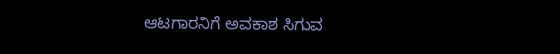ಆಟಗಾರನಿಗೆ ಅವಕಾಶ ಸಿಗುವ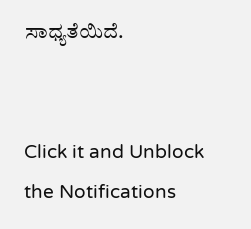ಸಾಧ್ಯತೆಯಿದೆ.


Click it and Unblock the Notifications